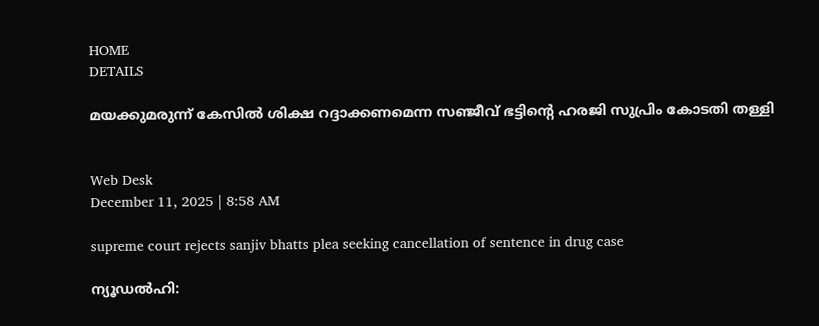HOME
DETAILS

മയക്കുമരുന്ന് കേസില്‍ ശിക്ഷ റദ്ദാക്കണമെന്ന സഞ്ജീവ് ഭട്ടിന്റെ ഹരജി സുപ്രിം കോടതി തള്ളി


Web Desk
December 11, 2025 | 8:58 AM

supreme court rejects sanjiv bhatts plea seeking cancellation of sentence in drug case

ന്യൂഡല്‍ഹി: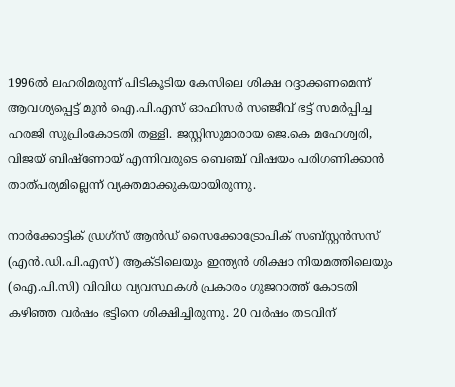1996ല്‍ ലഹരിമരുന്ന് പിടികൂടിയ കേസിലെ ശിക്ഷ റദ്ദാക്കണമെന്ന് ആവശ്യപ്പെട്ട് മുന്‍ ഐ.പി.എസ് ഓഫിസര്‍ സഞ്ജീവ് ഭട്ട് സമര്‍പ്പിച്ച ഹരജി സുപ്രിംകോടതി തള്ളി. ജസ്റ്റിസുമാരായ ജെ.കെ മഹേശ്വരി, വിജയ് ബിഷ്‌ണോയ് എന്നിവരുടെ ബെഞ്ച് വിഷയം പരിഗണിക്കാന്‍ താത്പര്യമില്ലെന്ന് വ്യക്തമാക്കുകയായിരുന്നു.

നാര്‍ക്കോട്ടിക് ഡ്രഗ്‌സ് ആന്‍ഡ് സൈക്കോട്രോപിക് സബ്സ്റ്റന്‍സസ് (എന്‍.ഡി.പി.എസ്) ആക്ടിലെയും ഇന്ത്യന്‍ ശിക്ഷാ നിയമത്തിലെയും (ഐ.പി.സി) വിവിധ വ്യവസ്ഥകള്‍ പ്രകാരം ഗുജറാത്ത് കോടതി കഴിഞ്ഞ വര്‍ഷം ഭട്ടിനെ ശിക്ഷിച്ചിരുന്നു. 20 വര്‍ഷം തടവിന്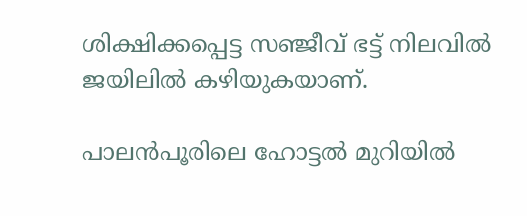ശിക്ഷിക്കപ്പെട്ട സഞ്ജീവ് ഭട്ട് നിലവില്‍ ജയിലില്‍ കഴിയുകയാണ്.

പാലന്‍പൂരിലെ ഹോട്ടല്‍ മുറിയില്‍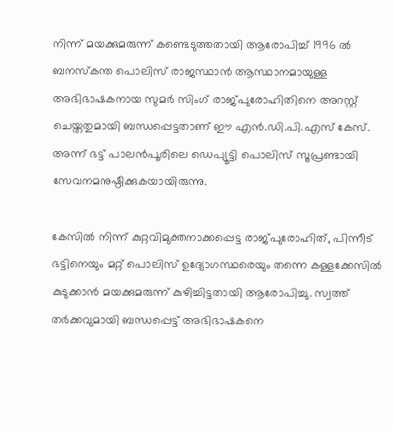നിന്ന് മയക്കുമരുന്ന് കണ്ടെടുത്തതായി ആരോപിച്ച് 1996 ല്‍ ബനസ്‌കന്ത പൊലിസ് രാജസ്ഥാന്‍ ആസ്ഥാനമായുള്ള അഭിഭാഷകനായ സുമര്‍ സിംഗ് രാജ്പുരോഹിതിനെ അറസ്റ്റ് ചെയ്തതുമായി ബന്ധപ്പെട്ടതാണ് ഈ എന്‍.ഡി.പി.എസ് കേസ്. അന്ന് ഭട്ട് പാലന്‍പൂരിലെ ഡെപ്യൂട്ടി പൊലിസ് സൂപ്രണ്ടായി സേവനമനുഷ്ഠിക്കുകയായിരുന്നു.

കേസില്‍ നിന്ന് കുറ്റവിമുക്തനാക്കപ്പെട്ട രാജ്പുരോഹിത്, പിന്നീട് ഭട്ടിനെയും മറ്റ് പൊലിസ് ഉദ്യോഗസ്ഥരെയും തന്നെ കള്ളക്കേസില്‍ കുടുക്കാന്‍ മയക്കുമരുന്ന് കുഴിച്ചിട്ടതായി ആരോപിച്ചു. സ്വത്ത് തര്‍ക്കവുമായി ബന്ധപ്പെട്ട് അഭിഭാഷകനെ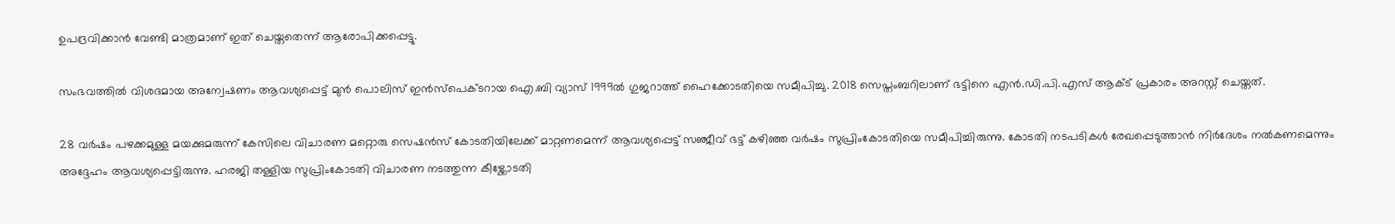ഉപദ്രവിക്കാന്‍ വേണ്ടി മാത്രമാണ് ഇത് ചെയ്തതെന്ന് ആരോപിക്കപ്പെട്ടു.

സംഭവത്തില്‍ വിശദമായ അന്വേഷണം ആവശ്യപ്പെട്ട് മുന്‍ പൊലിസ് ഇന്‍സ്പെക്ടറായ ഐ.ബി വ്യാസ് 1999ല്‍ ഗുജറാത്ത് ഹൈക്കോടതിയെ സമീപിച്ചു. 2018 സെപ്തംബറിലാണ് ഭട്ടിനെ എന്‍.ഡി.പി.എസ് ആക്ട് പ്രകാരം അറസ്റ്റ് ചെയ്തത്.

28 വര്‍ഷം പഴക്കമുള്ള മയക്കുമരുന്ന് കേസിലെ വിചാരണ മറ്റൊരു സെഷന്‍സ് കോടതിയിലേക്ക് മാറ്റണമെന്ന് ആവശ്യപ്പെട്ട് സഞ്ജീവ് ഭട്ട് കഴിഞ്ഞ വര്‍ഷം സുപ്രിംകോടതിയെ സമീപിച്ചിരുന്നു. കോടതി നടപടികള്‍ രേഖപ്പെടുത്താന്‍ നിര്‍ദേശം നല്‍കണമെന്നും അദ്ദേഹം ആവശ്യപ്പെട്ടിരുന്നു. ഹരജി തള്ളിയ സുപ്രിംകോടതി വിചാരണ നടത്തുന്ന കീഴ്ക്കോടതി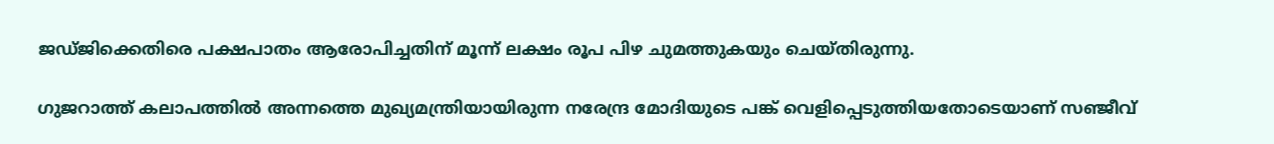ജഡ്ജിക്കെതിരെ പക്ഷപാതം ആരോപിച്ചതിന് മൂന്ന് ലക്ഷം രൂപ പിഴ ചുമത്തുകയും ചെയ്തിരുന്നു.

ഗുജറാത്ത് കലാപത്തില്‍ അന്നത്തെ മുഖ്യമന്ത്രിയായിരുന്ന നരേന്ദ്ര മോദിയുടെ പങ്ക് വെളിപ്പെടുത്തിയതോടെയാണ് സഞ്ജീവ്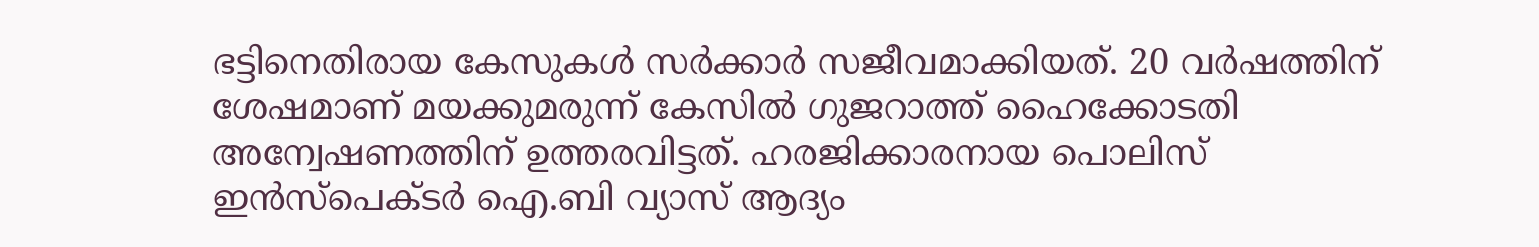ഭട്ടിനെതിരായ കേസുകള്‍ സര്‍ക്കാര്‍ സജീവമാക്കിയത്. 20 വര്‍ഷത്തിന് ശേഷമാണ് മയക്കുമരുന്ന് കേസില്‍ ഗുജറാത്ത് ഹൈക്കോടതി അന്വേഷണത്തിന് ഉത്തരവിട്ടത്. ഹരജിക്കാരനായ പൊലിസ് ഇന്‍സ്പെക്ടര്‍ ഐ.ബി വ്യാസ് ആദ്യം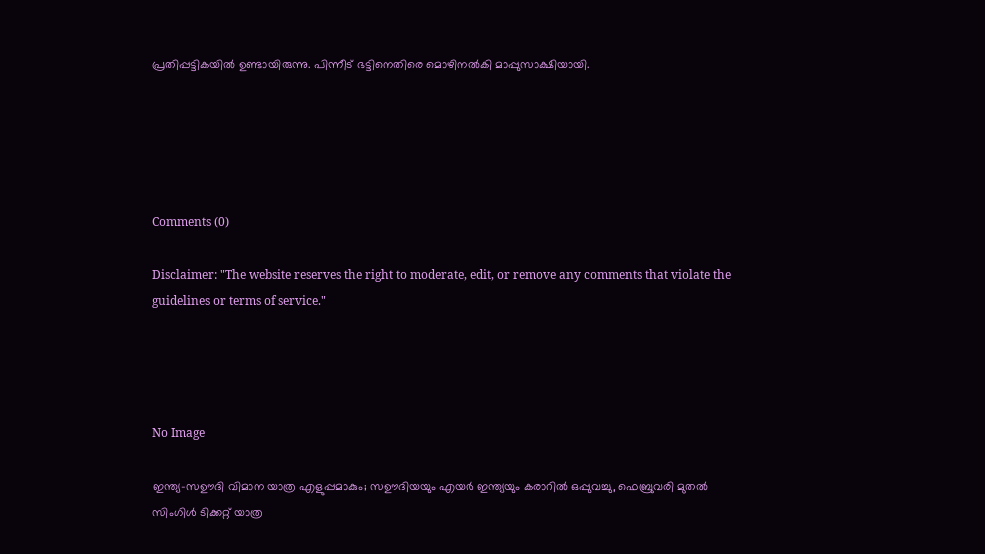പ്രതിപ്പട്ടികയില്‍ ഉണ്ടായിരുന്നു. പിന്നീട് ഭട്ടിനെതിരെ മൊഴിനല്‍കി മാപ്പുസാക്ഷിയായി.





Comments (0)

Disclaimer: "The website reserves the right to moderate, edit, or remove any comments that violate the guidelines or terms of service."




No Image

ഇന്ത്യ-സഊദി വിമാന യാത്ര എളുപ്പമാകും; സഊദിയയും എയർ ഇന്ത്യയും കരാറിൽ ഒപ്പുവച്ചു, ഫെബ്രുവരി മുതൽ സിംഗിൾ ടിക്കറ്റ് യാത്ര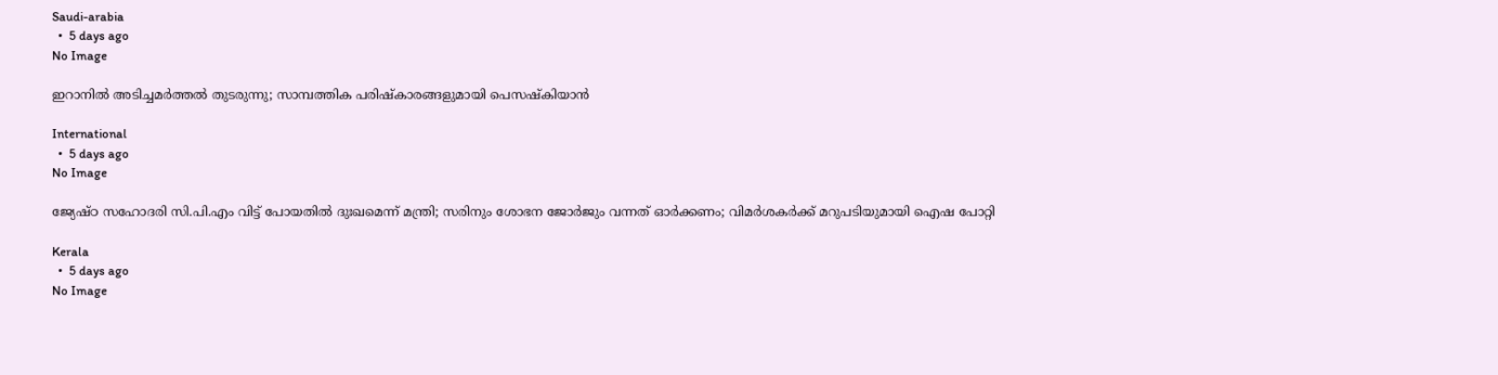Saudi-arabia
  •  5 days ago
No Image

ഇറാനിൽ അടിച്ചമർത്തൽ തുടരുന്നു; സാമ്പത്തിക പരിഷ്കാരങ്ങളുമായി പെസഷ്‌കിയാൻ

International
  •  5 days ago
No Image

ജ്യേഷ്ഠ സഹോദരി സി.പി.എം വിട്ട് പോയതിൽ ദുഃഖമെന്ന് മന്ത്രി; സരിനും ശോഭന ജോർജും വന്നത് ഓർക്കണം; വിമർശകർക്ക് മറുപടിയുമായി ഐഷ പോറ്റി

Kerala
  •  5 days ago
No Image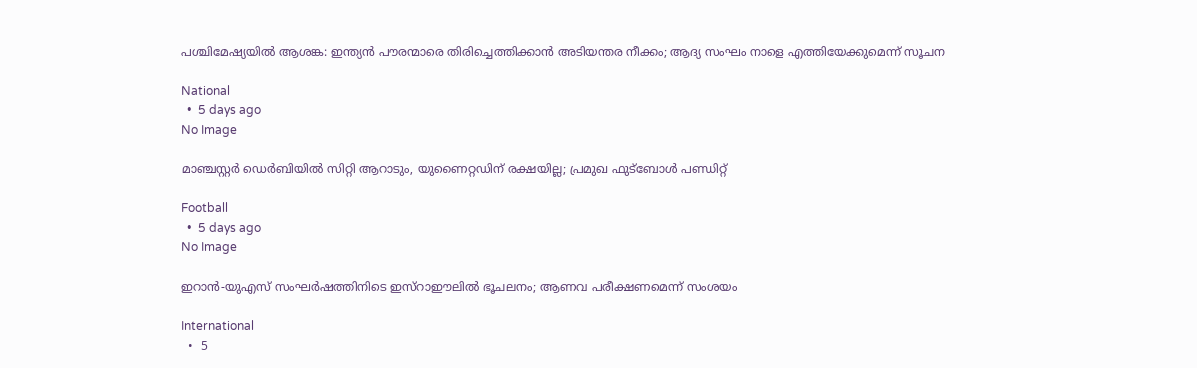പശ്ചിമേഷ്യയിൽ ആശങ്ക: ഇന്ത്യൻ പൗരന്മാരെ തിരിച്ചെത്തിക്കാൻ അടിയന്തര നീക്കം; ആദ്യ സംഘം നാളെ എത്തിയേക്കുമെന്ന് സൂചന

National
  •  5 days ago
No Image

മാഞ്ചസ്റ്റർ ഡെർബിയിൽ സിറ്റി ആറാടും, യുണൈറ്റഡിന് രക്ഷയില്ല; പ്രമുഖ ഫുട്ബോൾ പണ്ഡിറ്റ്

Football
  •  5 days ago
No Image

ഇറാൻ-യുഎസ് സംഘർഷത്തിനിടെ ഇസ്റാഈലിൽ ഭൂചലനം; ആണവ പരീക്ഷണമെന്ന് സംശയം

International
  •  5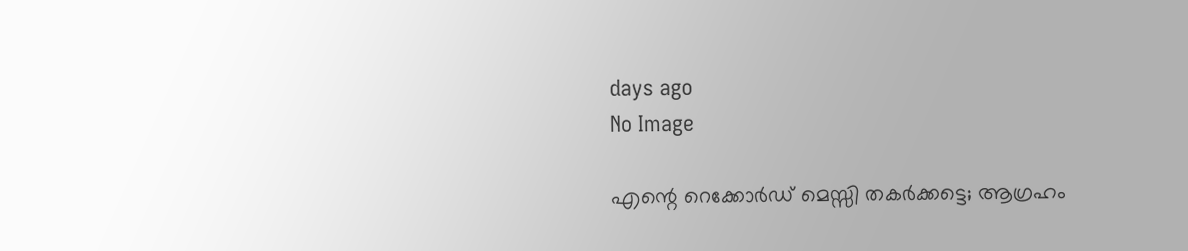days ago
No Image

എന്റെ റെക്കോർഡ് മെസ്സി തകർക്കട്ടെ; ആഗ്രഹം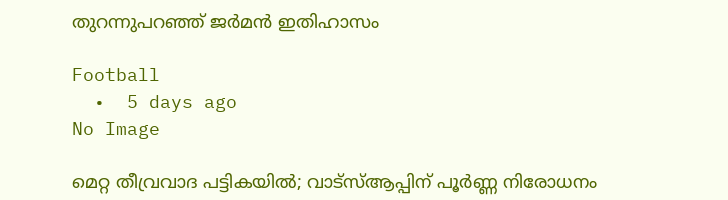തുറന്നുപറഞ്ഞ് ജർമൻ ഇതിഹാസം

Football
  •  5 days ago
No Image

മെറ്റ തീവ്രവാദ പട്ടികയിൽ; വാട്‌സ്ആപ്പിന് പൂർണ്ണ നിരോധനം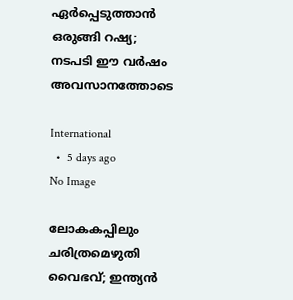ഏർപ്പെടുത്താൻ ഒരുങ്ങി റഷ്യ; നടപടി ഈ വർഷം അവസാനത്തോടെ

International
  •  5 days ago
No Image

ലോകകപ്പിലും ചരിത്രമെഴുതി വൈഭവ്; ഇന്ത്യൻ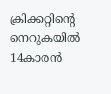ക്രിക്കറ്റിന്റെ നെറുകയിൽ 14കാരൻ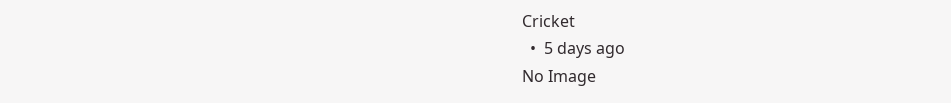Cricket
  •  5 days ago
No Image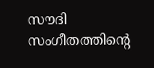സൗദി സംഗീതത്തിന്റെ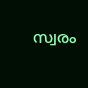സ്വരം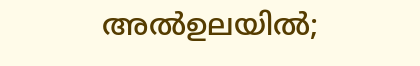അല്‍ഉലയില്‍;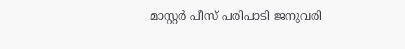മാസ്റ്റര്‍ പീസ് പരിപാടി ജനുവരി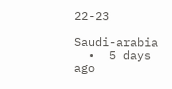22-23

Saudi-arabia
  •  5 days ago